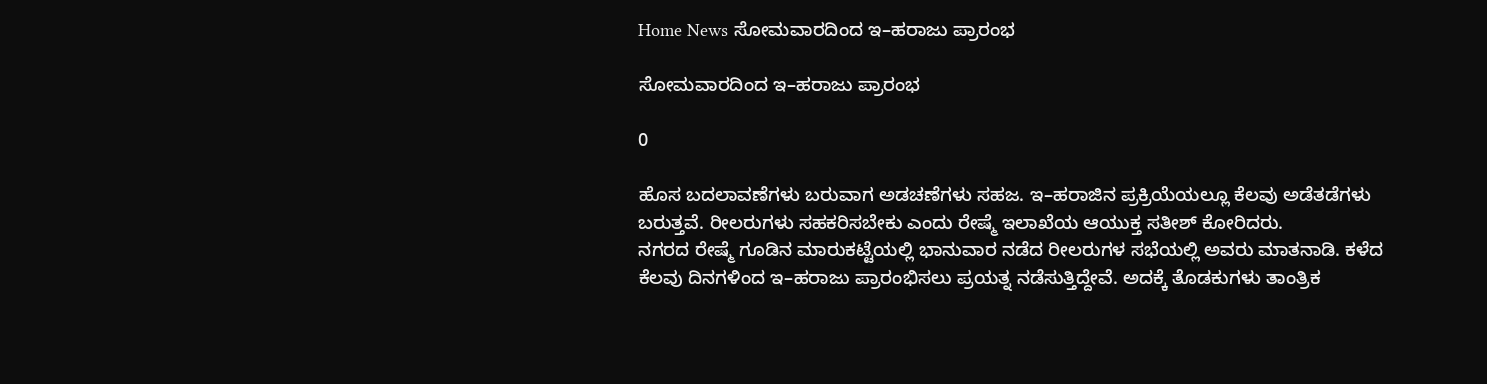Home News ಸೋಮವಾರದಿಂದ ಇ–ಹರಾಜು ಪ್ರಾರಂಭ

ಸೋಮವಾರದಿಂದ ಇ–ಹರಾಜು ಪ್ರಾರಂಭ

0

ಹೊಸ ಬದಲಾವಣೆಗಳು ಬರುವಾಗ ಅಡಚಣೆಗಳು ಸಹಜ. ಇ–ಹರಾಜಿನ ಪ್ರಕ್ರಿಯೆಯಲ್ಲೂ ಕೆಲವು ಅಡೆತಡೆಗಳು ಬರುತ್ತವೆ. ರೀಲರುಗಳು ಸಹಕರಿಸಬೇಕು ಎಂದು ರೇಷ್ಮೆ ಇಲಾಖೆಯ ಆಯುಕ್ತ ಸತೀಶ್ ಕೋರಿದರು.
ನಗರದ ರೇಷ್ಮೆ ಗೂಡಿನ ಮಾರುಕಟ್ಟೆಯಲ್ಲಿ ಭಾನುವಾರ ನಡೆದ ರೀಲರುಗಳ ಸಭೆಯಲ್ಲಿ ಅವರು ಮಾತನಾಡಿ. ಕಳೆದ ಕೆಲವು ದಿನಗಳಿಂದ ಇ–ಹರಾಜು ಪ್ರಾರಂಭಿಸಲು ಪ್ರಯತ್ನ ನಡೆಸುತ್ತಿದ್ದೇವೆ. ಅದಕ್ಕೆ ತೊಡಕುಗಳು ತಾಂತ್ರಿಕ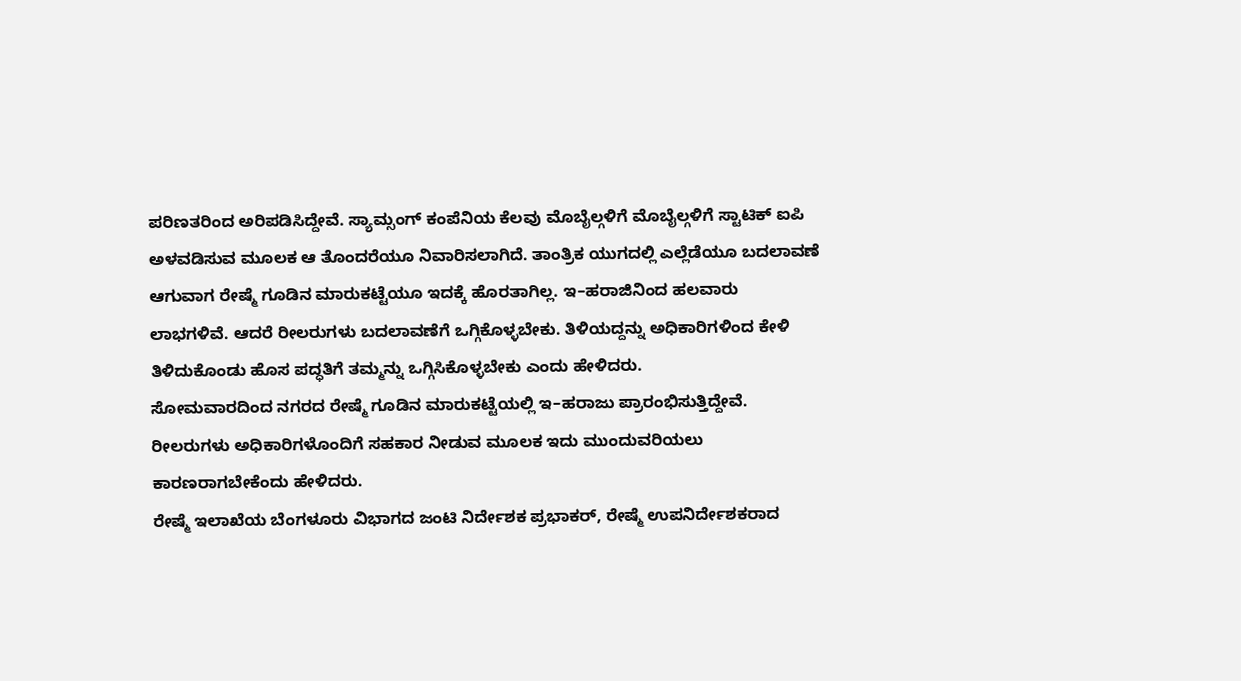ಪರಿಣತರಿಂದ ಅರಿಪಡಿಸಿದ್ದೇವೆ. ಸ್ಯಾಮ್ಸಂಗ್ ಕಂಪೆನಿಯ ಕೆಲವು ಮೊಬೈಲ್ಗಳಿಗೆ ಮೊಬೈಲ್ಗಳಿಗೆ ಸ್ಟಾಟಿಕ್ ಐಪಿ ಅಳವಡಿಸುವ ಮೂಲಕ ಆ ತೊಂದರೆಯೂ ನಿವಾರಿಸಲಾಗಿದೆ. ತಾಂತ್ರಿಕ ಯುಗದಲ್ಲಿ ಎಲ್ಲೆಡೆಯೂ ಬದಲಾವಣೆ ಆಗುವಾಗ ರೇಷ್ಮೆ ಗೂಡಿನ ಮಾರುಕಟ್ಟೆಯೂ ಇದಕ್ಕೆ ಹೊರತಾಗಿಲ್ಲ. ಇ–ಹರಾಜಿನಿಂದ ಹಲವಾರು ಲಾಭಗಳಿವೆ. ಆದರೆ ರೀಲರುಗಳು ಬದಲಾವಣೆಗೆ ಒಗ್ಗಿಕೊಳ್ಳಬೇಕು. ತಿಳಿಯದ್ದನ್ನು ಅಧಿಕಾರಿಗಳಿಂದ ಕೇಳಿ ತಿಳಿದುಕೊಂಡು ಹೊಸ ಪದ್ಧತಿಗೆ ತಮ್ಮನ್ನು ಒಗ್ಗಿಸಿಕೊಳ್ಳಬೇಕು ಎಂದು ಹೇಳಿದರು.
ಸೋಮವಾರದಿಂದ ನಗರದ ರೇಷ್ಮೆ ಗೂಡಿನ ಮಾರುಕಟ್ಟೆಯಲ್ಲಿ ಇ–ಹರಾಜು ಪ್ರಾರಂಭಿಸುತ್ತಿದ್ದೇವೆ. ರೀಲರುಗಳು ಅಧಿಕಾರಿಗಳೊಂದಿಗೆ ಸಹಕಾರ ನೀಡುವ ಮೂಲಕ ಇದು ಮುಂದುವರಿಯಲು ಕಾರಣರಾಗಬೇಕೆಂದು ಹೇಳಿದರು.
ರೇಷ್ಮೆ ಇಲಾಖೆಯ ಬೆಂಗಳೂರು ವಿಭಾಗದ ಜಂಟಿ ನಿರ್ದೇಶಕ ಪ್ರಭಾಕರ್, ರೇಷ್ಮೆ ಉಪನಿರ್ದೇಶಕರಾದ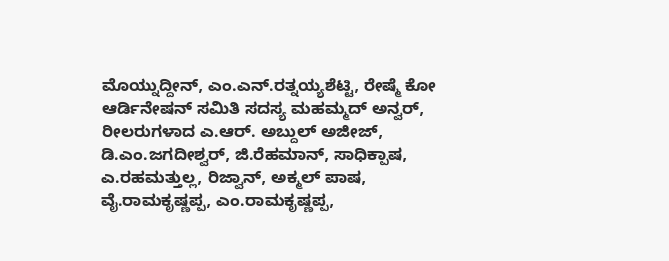ಮೊಯ್ನುದ್ದೀನ್, ಎಂ.ಎನ್.ರತ್ನಯ್ಯಶೆಟ್ಟಿ, ರೇಷ್ಮೆ ಕೋ ಆರ್ಡಿನೇಷನ್ ಸಮಿತಿ ಸದಸ್ಯ ಮಹಮ್ಮದ್ ಅನ್ವರ್, ರೀಲರುಗಳಾದ ಎ.ಆರ್. ಅಬ್ದುಲ್ ಅಜೀಜ್, ಡಿ.ಎಂ.ಜಗದೀಶ್ವರ್, ಜಿ.ರೆಹಮಾನ್, ಸಾಧಿಕ್ಪಾಷ, ಎ.ರಹಮತ್ತುಲ್ಲ, ರಿಜ್ವಾನ್, ಅಕ್ಮಲ್ ಪಾಷ, ವೈ.ರಾಮಕೃಷ್ಣಪ್ಪ, ಎಂ.ರಾಮಕೃಷ್ಣಪ್ಪ,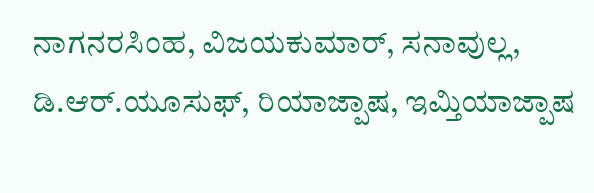ನಾಗನರಸಿಂಹ, ವಿಜಯಕುಮಾರ್, ಸನಾವುಲ್ಲ, ಡಿ.ಆರ್.ಯೂಸುಫ್, ರಿಯಾಜ್ಪಾಷ, ಇಮ್ತಿಯಾಜ್ಪಾಷ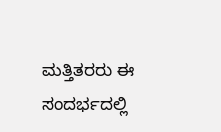ಮತ್ತಿತರರು ಈ ಸಂದರ್ಭದಲ್ಲಿ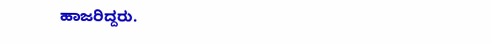ಹಾಜರಿದ್ದರು.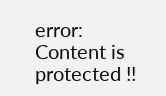error: Content is protected !!